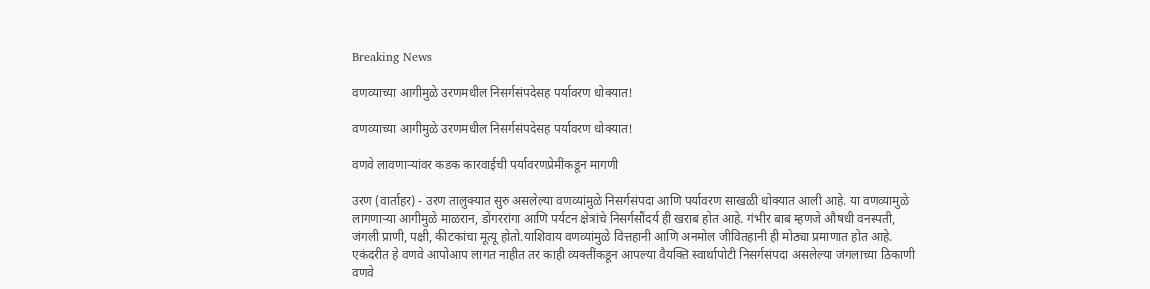Breaking News

वणव्याच्या आगीमुळे उरणमधील निसर्गसंपदेसह पर्यावरण धोक्यात!

वणव्याच्या आगीमुळे उरणमधील निसर्गसंपदेसह पर्यावरण धोक्यात!

वणवे लावणाऱ्यांवर कडक कारवाईची पर्यावरणप्रेमींकडून मागणी

उरण (वार्ताहर) - उरण तालुक्‍यात सुरु असलेल्या वणव्यांमुळे निसर्गसंपदा आणि पर्यावरण साखळी धोक्यात आली आहे. या वणव्यामुळे लागणाऱ्या आगीमुळे माळरान, डोंगररांगा आणि पर्यटन क्षेत्रांचे निसर्गसौंदर्य ही खराब होत आहे. गंभीर बाब म्हणजे औषधी वनस्पती, जंगली प्राणी, पक्षी, कीटकांचा मूत्यू होतो.याशिवाय वणव्यांमुळे वित्तहानी आणि अनमोल जीवितहानी ही मोठ्या प्रमाणात होत आहे. एकंदरीत हे वणवे आपोआप लागत नाहीत तर काही व्यक्तींकडून आपल्या वैयक्ति स्वार्थापोटी निसर्गसंपदा असलेल्या जंगलाच्या ठिकाणी वणवे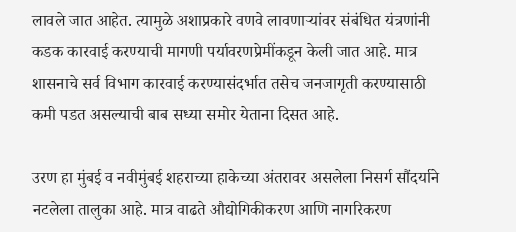लावले जात आहेत. त्यामुळे अशाप्रकारे वणवे लावणाऱ्यांवर संबंधित यंत्रणांनी कडक कारवाई करण्याची मागणी पर्यावरणप्रेमींकडून केली जात आहे. मात्र शासनाचे सर्व विभाग कारवाई करण्यासंदर्भात तसेच जनजागृती करण्यासाठी कमी पडत असल्याची बाब सध्या समोर येताना दिसत आहे.

उरण हा मुंबई व नवीमुंबई शहराच्या हाकेच्या अंतरावर असलेला निसर्ग सौंदर्याने नटलेला तालुका आहे. मात्र वाढते औद्योगिकीकरण आणि नागरिकरण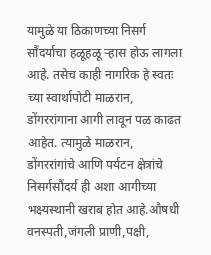यामुळे या ठिकाणच्या निसर्ग सौंदर्याचा हळूहळू ऱ्हास होऊ लागला आहे. तसेच काही नागरिक हे स्वतः च्या स्वार्थापोटी माळरान, डोंगररांगाना आगी लावून पळ काढत आहेत. त्यामुळे माळरान, डोंगररांगांचे आणि पर्यटन क्षेत्रांचे निसर्गसौंदर्य ही अशा आगीच्या भक्ष्यस्थानी खराब होत आहे.औषधी वनस्पती,जंगली प्राणी,पक्षी,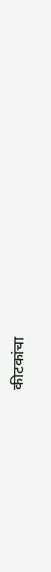कीटकांचा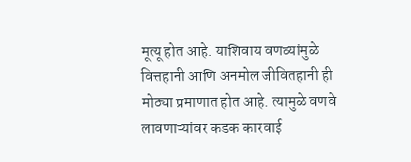मूत्यू होत आहे. याशिवाय वणव्यांमुळे वित्तहानी आणि अनमोल जीवितहानी ही मोठ्या प्रमाणात होत आहे. त्यामुळे वणवे लावणाऱ्यांवर कडक कारवाई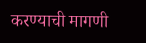करण्याची मागणी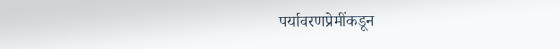पर्यावरणप्रेमींकडून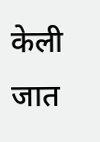केली जात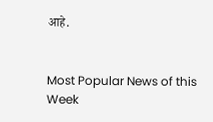आहे.


Most Popular News of this Week